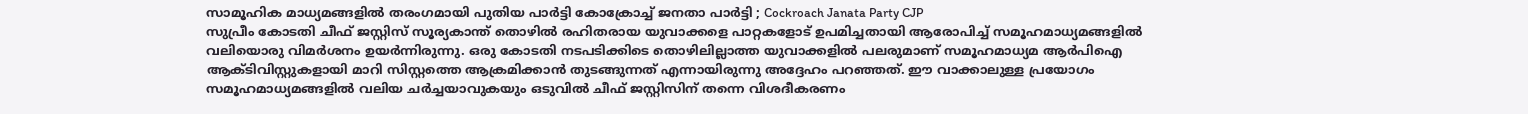സാമൂഹിക മാധ്യമങ്ങളിൽ തരംഗമായി പുതിയ പാർട്ടി കോക്രോച്ച് ജനതാ പാർട്ടി ; Cockroach Janata Party CJP
സുപ്രീം കോടതി ചീഫ് ജസ്റ്റിസ് സൂര്യകാന്ത് തൊഴിൽ രഹിതരായ യുവാക്കളെ പാറ്റകളോട് ഉപമിച്ചതായി ആരോപിച്ച് സമൂഹമാധ്യമങ്ങളിൽ വലിയൊരു വിമർശനം ഉയർന്നിരുന്നു. ഒരു കോടതി നടപടിക്കിടെ തൊഴിലില്ലാത്ത യുവാക്കളിൽ പലരുമാണ് സമൂഹമാധ്യമ ആർപിഐ ആക്ടിവിസ്റ്റുകളായി മാറി സിസ്റ്റത്തെ ആക്രമിക്കാൻ തുടങ്ങുന്നത് എന്നായിരുന്നു അദ്ദേഹം പറഞ്ഞത്. ഈ വാക്കാലുള്ള പ്രയോഗം സമൂഹമാധ്യമങ്ങളിൽ വലിയ ചർച്ചയാവുകയും ഒടുവിൽ ചീഫ് ജസ്റ്റിസിന് തന്നെ വിശദീകരണം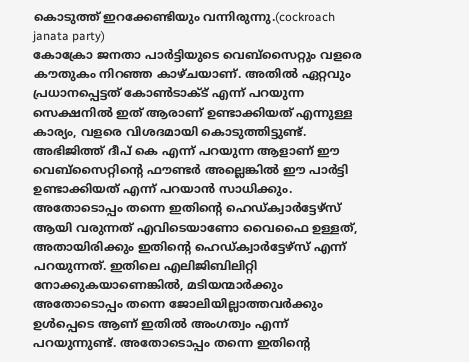കൊടുത്ത് ഇറക്കേണ്ടിയും വന്നിരുന്നു.(cockroach janata party)
കോക്രോ ജനതാ പാർട്ടിയുടെ വെബ്സൈറ്റും വളരെ കൗതുകം നിറഞ്ഞ കാഴ്ചയാണ്. അതിൽ ഏറ്റവും പ്രധാനപ്പെട്ടത് കോൺടാക്ട് എന്ന് പറയുന്ന സെക്ഷനിൽ ഇത് ആരാണ് ഉണ്ടാക്കിയത് എന്നുള്ള കാര്യം, വളരെ വിശദമായി കൊടുത്തിട്ടുണ്ട്. അഭിജിത്ത് ദീപ് കെ എന്ന് പറയുന്ന ആളാണ് ഈ വെബ്സൈറ്റിന്റെ ഫൗണ്ടർ അല്ലെങ്കിൽ ഈ പാർട്ടി ഉണ്ടാക്കിയത് എന്ന് പറയാൻ സാധിക്കും. അതോടൊപ്പം തന്നെ ഇതിന്റെ ഹെഡ്ക്വാർട്ടേഴ്സ് ആയി വരുന്നത് എവിടെയാണോ വൈഫൈ ഉള്ളത്, അതായിരിക്കും ഇതിന്റെ ഹെഡ്ക്വാർട്ടേഴ്സ് എന്ന് പറയുന്നത്. ഇതിലെ എലിജിബിലിറ്റി നോക്കുകയാണെങ്കിൽ, മടിയന്മാർക്കും അതോടൊപ്പം തന്നെ ജോലിയില്ലാത്തവർക്കും ഉൾപ്പെടെ ആണ് ഇതിൽ അംഗത്വം എന്ന് പറയുന്നുണ്ട്. അതോടൊപ്പം തന്നെ ഇതിന്റെ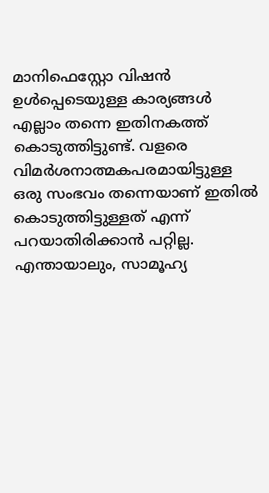മാനിഫെസ്റ്റോ വിഷൻ ഉൾപ്പെടെയുള്ള കാര്യങ്ങൾ എല്ലാം തന്നെ ഇതിനകത്ത് കൊടുത്തിട്ടുണ്ട്. വളരെ വിമർശനാത്മകപരമായിട്ടുള്ള ഒരു സംഭവം തന്നെയാണ് ഇതിൽ കൊടുത്തിട്ടുള്ളത് എന്ന് പറയാതിരിക്കാൻ പറ്റില്ല. എന്തായാലും, സാമൂഹ്യ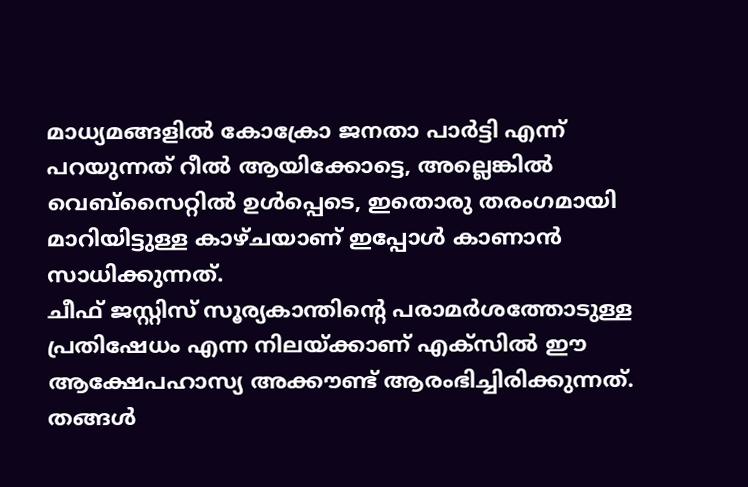മാധ്യമങ്ങളിൽ കോക്രോ ജനതാ പാർട്ടി എന്ന് പറയുന്നത് റീൽ ആയിക്കോട്ടെ, അല്ലെങ്കിൽ വെബ്സൈറ്റിൽ ഉൾപ്പെടെ, ഇതൊരു തരംഗമായി മാറിയിട്ടുള്ള കാഴ്ചയാണ് ഇപ്പോൾ കാണാൻ സാധിക്കുന്നത്.
ചീഫ് ജസ്റ്റിസ് സൂര്യകാന്തിന്റെ പരാമർശത്തോടുള്ള പ്രതിഷേധം എന്ന നിലയ്ക്കാണ് എക്സിൽ ഈ ആക്ഷേപഹാസ്യ അക്കൗണ്ട് ആരംഭിച്ചിരിക്കുന്നത്. തങ്ങൾ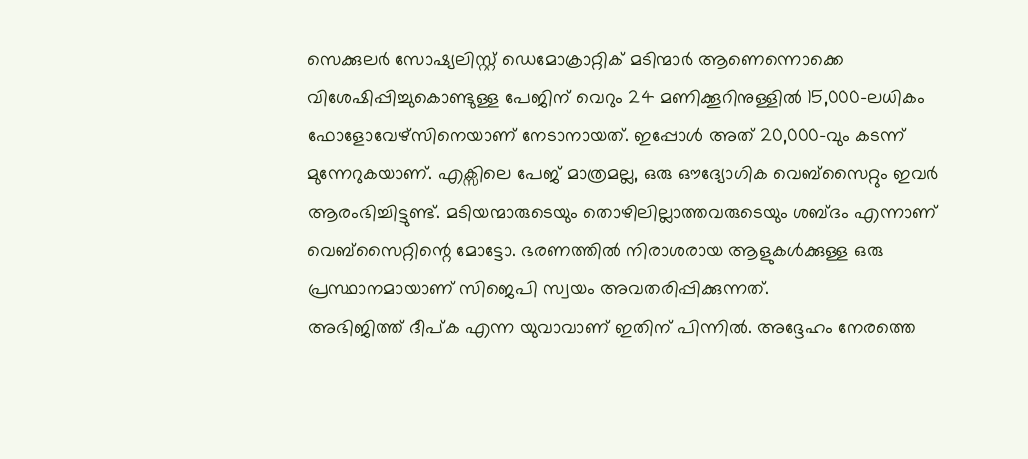സെക്കുലർ സോഷ്യലിസ്റ്റ് ഡെമോക്രാറ്റിക് മടിന്മാർ ആണെന്നൊക്കെ വിശേഷിപ്പിച്ചുകൊണ്ടുള്ള പേജിന് വെറും 24 മണിക്കൂറിനുള്ളിൽ 15,000-ലധികം ഫോളോവേഴ്സിനെയാണ് നേടാനായത്. ഇപ്പോൾ അത് 20,000-വും കടന്ന് മുന്നേറുകയാണ്. എക്സിലെ പേജ് മാത്രമല്ല, ഒരു ഔദ്യോഗിക വെബ്സൈറ്റും ഇവർ ആരംഭിച്ചിട്ടുണ്ട്. മടിയന്മാരുടെയും തൊഴിലില്ലാത്തവരുടെയും ശബ്ദം എന്നാണ് വെബ്സൈറ്റിന്റെ മോട്ടോ. ഭരണത്തിൽ നിരാശരായ ആളുകൾക്കുള്ള ഒരു പ്രസ്ഥാനമായാണ് സിജെപി സ്വയം അവതരിപ്പിക്കുന്നത്.
അഭിജിത്ത് ദീപ്ക എന്ന യുവാവാണ് ഇതിന് പിന്നിൽ. അദ്ദേഹം നേരത്തെ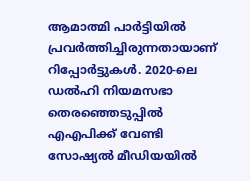ആമാത്മി പാർട്ടിയിൽ പ്രവർത്തിച്ചിരുന്നതായാണ് റിപ്പോർട്ടുകൾ. 2020-ലെ ഡൽഹി നിയമസഭാ തെരഞ്ഞെടുപ്പിൽ എഎപിക്ക് വേണ്ടി സോഷ്യൽ മീഡിയയിൽ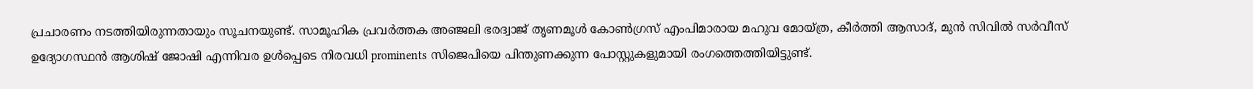പ്രചാരണം നടത്തിയിരുന്നതായും സൂചനയുണ്ട്. സാമൂഹിക പ്രവർത്തക അഞ്ജലി ഭരദ്വാജ് തൃണമൂൾ കോൺഗ്രസ് എംപിമാരായ മഹുവ മോയ്ത്ര, കീർത്തി ആസാദ്, മുൻ സിവിൽ സർവീസ് ഉദ്യോഗസ്ഥൻ ആശിഷ് ജോഷി എന്നിവര ഉൾപ്പെടെ നിരവധി prominents സിജെപിയെ പിന്തുണക്കുന്ന പോസ്റ്റുകളുമായി രംഗത്തെത്തിയിട്ടുണ്ട്.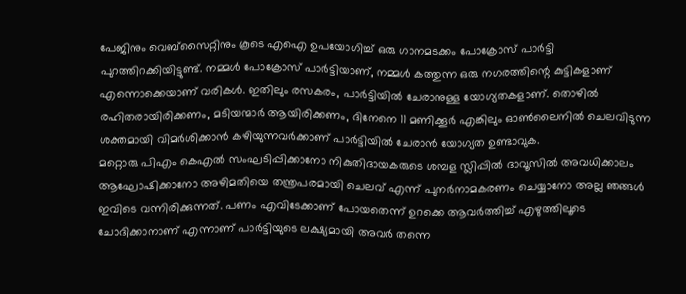പേജിനും വെബ്സൈറ്റിനും കൂടെ എഐ ഉപയോഗിച്ച് ഒരു ഗാനമടക്കം പോക്രോസ് പാർട്ടി പുറത്തിറക്കിയിട്ടുണ്ട്. നമ്മൾ പോക്രോസ് പാർട്ടിയാണ്, നമ്മൾ കത്തുന്ന ഒരു നഗരത്തിന്റെ കുട്ടികളാണ് എന്നൊക്കെയാണ് വരികൾ. ഇതിലും രസകരം, പാർട്ടിയിൽ ചേരാനുള്ള യോഗ്യതകളാണ്. തൊഴിൽ രഹിതരായിരിക്കണം, മടിയന്മാർ ആയിരിക്കണം, ദിനേനെ 11 മണിക്കൂർ എങ്കിലും ഓൺലൈനിൽ ചെലവിടുന്ന ശക്തമായി വിമർശിക്കാൻ കഴിയുന്നവർക്കാണ് പാർട്ടിയിൽ ചേരാൻ യോഗ്യത ഉണ്ടാവുക.
മറ്റൊരു പിഎം കെഎൽ സംഘടിപ്പിക്കാനോ നികുതിദായകരുടെ ശമ്പള സ്ലിപ്പിൽ ദാവൂസിൽ അവധിക്കാലം ആഘോഷിക്കാനോ അഴിമതിയെ തന്ത്രപരമായി ചെലവ് എന്ന് പുനർനാമകരണം ചെയ്യാനോ അല്ല ഞങ്ങൾ ഇവിടെ വന്നിരിക്കുന്നത്. പണം എവിടേക്കാണ് പോയതെന്ന് ഉറക്കെ ആവർത്തിച്ച് എഴുത്തിലൂടെ ചോദിക്കാനാണ് എന്നാണ് പാർട്ടിയുടെ ലക്ഷ്യമായി അവർ തന്നെ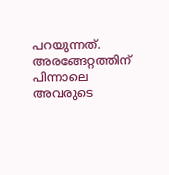പറയുന്നത്. അരങ്ങേറ്റത്തിന് പിന്നാലെ അവരുടെ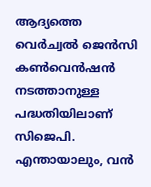ആദ്യത്തെ വെർച്വൽ ജെൻസി കൺവെൻഷൻ നടത്താനുള്ള പദ്ധതിയിലാണ് സിജെപി. എന്തായാലും, വൻ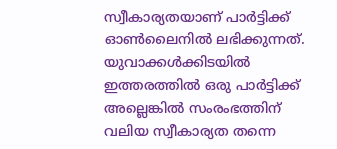സ്വീകാര്യതയാണ് പാർട്ടിക്ക് ഓൺലൈനിൽ ലഭിക്കുന്നത്.
യുവാക്കൾക്കിടയിൽ ഇത്തരത്തിൽ ഒരു പാർട്ടിക്ക് അല്ലെങ്കിൽ സംരംഭത്തിന് വലിയ സ്വീകാര്യത തന്നെ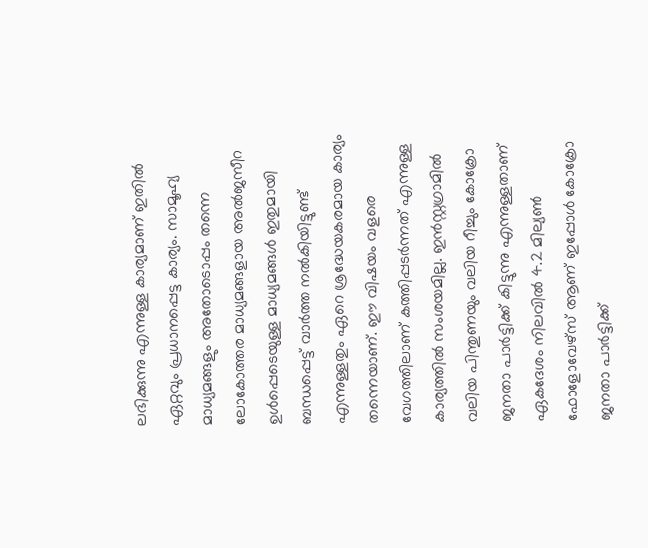ലഭിക്കുന്നു എന്നുള്ള കാര്യമാണ് ഇതിൽ ഏറ്റവും പ്രധാനപ്പെട്ട കാര്യം. സാമൂഹ്യ മാധ്യമങ്ങളും അതോടൊപ്പം തന്നെ ലോകോത്തര മാധ്യമങ്ങളായ അൽജസീറ ഉൾപ്പെടെയുള്ള മാധ്യമങ്ങൾ ഇതുമായി ബന്ധപ്പെട്ട് വാർത്ത നൽകിയിട്ടുണ്ട് എന്നുള്ളതും ഏറെ ശ്രദ്ധേയകരമായ കാര്യം തന്നെയാണ്. ഈ വിഷയം വളരെ വേഗത്തിലാണ് കത്തിപ്പടർന്നത് എന്നുള്ള കാര്യത്തിൽ സംശയമില്ല. ഇൻസ്റ്റഗ്രാമിൽ വലിയ പിന്തുണയും വലിയ റീച്ചും കോക്രോ ജനതാ പാർട്ടിക്ക് കിട്ടുന്നു എന്നുള്ളതാണ് ഏകദേശം നിലവിൽ 4.2 മില്യൺ ഫോളോവേഴ്സ് ആണ് ഇപ്പോൾ കോക്രോ ജനതാ പാർട്ടിക്ക്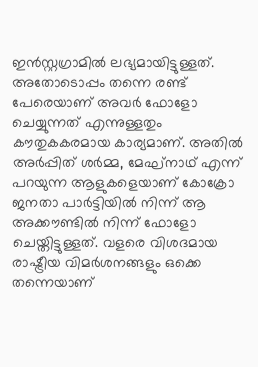ഇൻസ്റ്റഗ്രാമിൽ ലഭ്യമായിട്ടുള്ളത്. അതോടൊപ്പം തന്നെ രണ്ട് പേരെയാണ് അവർ ഫോളോ ചെയ്യുന്നത് എന്നുള്ളതും കൗതുകകരമായ കാര്യമാണ്. അതിൽ അർപ്പിത് ശർമ്മ, മേഘ്നാഥ് എന്ന് പറയുന്ന ആളുകളെയാണ് കോക്രോ ജനതാ പാർട്ടിയിൽ നിന്ന് ആ അക്കൗണ്ടിൽ നിന്ന് ഫോളോ ചെയ്തിട്ടുള്ളത്. വളരെ വിശദമായ രാഷ്ട്രീയ വിമർശനങ്ങളും ഒക്കെ തന്നെയാണ്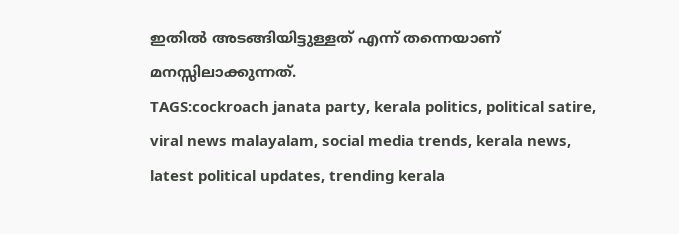ഇതിൽ അടങ്ങിയിട്ടുള്ളത് എന്ന് തന്നെയാണ് മനസ്സിലാക്കുന്നത്.
TAGS:cockroach janata party, kerala politics, political satire, viral news malayalam, social media trends, kerala news, latest political updates, trending kerala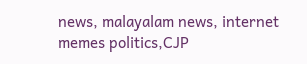news, malayalam news, internet memes politics,CJP